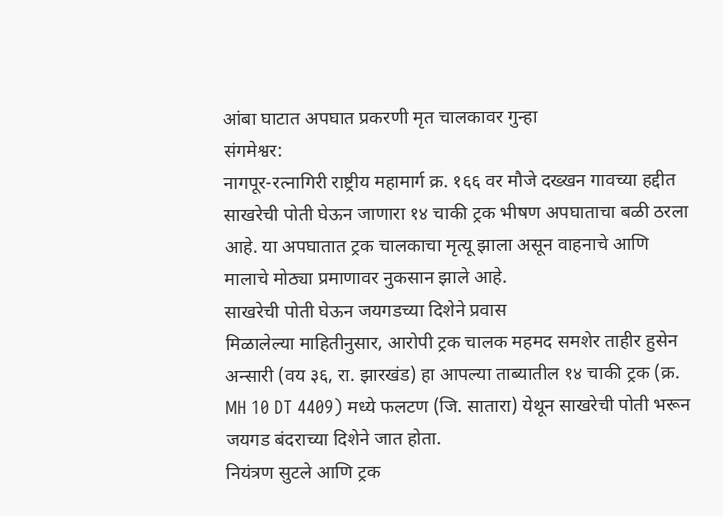आंबा घाटात अपघात प्रकरणी मृत चालकावर गुन्हा
संगमेश्वर:
नागपूर-रत्नागिरी राष्ट्रीय महामार्ग क्र. १६६ वर मौजे दख्खन गावच्या हद्दीत साखरेची पोती घेऊन जाणारा १४ चाकी ट्रक भीषण अपघाताचा बळी ठरला आहे. या अपघातात ट्रक चालकाचा मृत्यू झाला असून वाहनाचे आणि मालाचे मोठ्या प्रमाणावर नुकसान झाले आहे.
साखरेची पोती घेऊन जयगडच्या दिशेने प्रवास
मिळालेल्या माहितीनुसार, आरोपी ट्रक चालक महमद समशेर ताहीर हुसेन अन्सारी (वय ३६, रा. झारखंड) हा आपल्या ताब्यातील १४ चाकी ट्रक (क्र. MH 10 DT 4409) मध्ये फलटण (जि. सातारा) येथून साखरेची पोती भरून जयगड बंदराच्या दिशेने जात होता.
नियंत्रण सुटले आणि ट्रक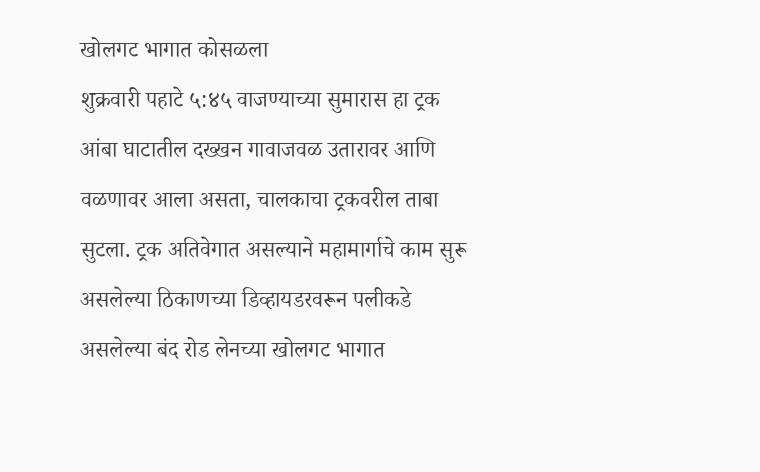खोलगट भागात कोसळला
शुक्रवारी पहाटे ५:४५ वाजण्याच्या सुमारास हा ट्रक आंबा घाटातील दख्खन गावाजवळ उतारावर आणि वळणावर आला असता, चालकाचा ट्रकवरील ताबा सुटला. ट्रक अतिवेगात असल्याने महामार्गाचे काम सुरू असलेल्या ठिकाणच्या डिव्हायडरवरून पलीकडे असलेल्या बंद रोड लेनच्या खोलगट भागात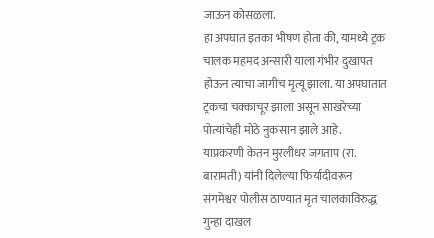जाऊन कोसळला.
हा अपघात इतका भीषण होता की, यामध्ये ट्रक चालक महमद अन्सारी याला गंभीर दुखापत होऊन त्याचा जागीच मृत्यू झाला. या अपघातात ट्रकचा चक्काचूर झाला असून साखरेच्या पोत्यांचेही मोठे नुकसान झाले आहे.
याप्रकरणी केतन मुरलीधर जगताप (रा. बारामती) यांनी दिलेल्या फिर्यादीवरून संगमेश्वर पोलीस ठाण्यात मृत चालकाविरुद्ध गुन्हा दाखल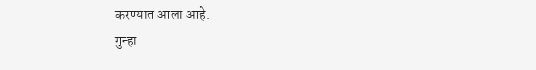करण्यात आला आहे.
गुन्हा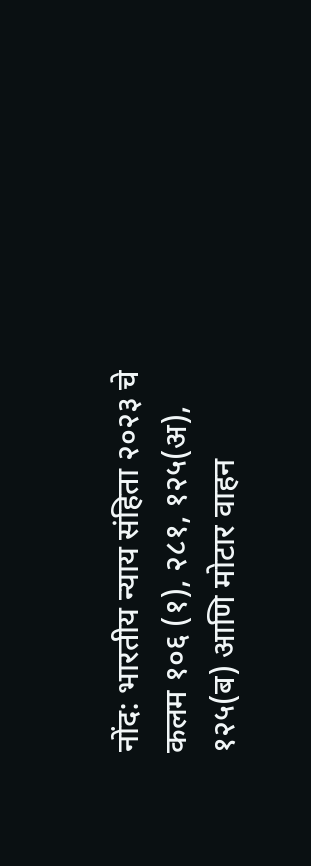नोंद: भारतीय न्याय संहिता २०२३ चे कलम १०६ (१), २८१, १२५(अ), १२५(ब) आणि मोटार वाहन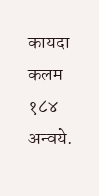कायदा कलम १८४ अन्वये.